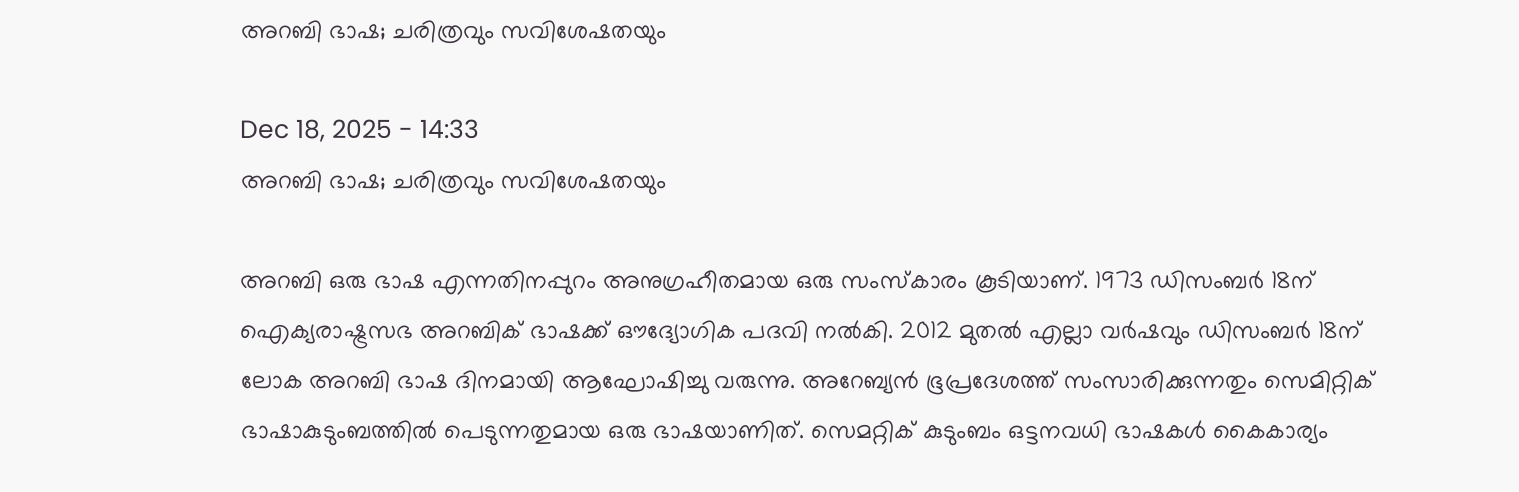അറബി ഭാഷ; ചരിത്രവും സവിശേഷതയും

Dec 18, 2025 - 14:33
അറബി ഭാഷ; ചരിത്രവും സവിശേഷതയും

അറബി ഒരു ഭാഷ എന്നതിനപ്പുറം അനുഗ്രഹീതമായ ഒരു സംസ്കാരം കൂടിയാണ്. 1973 ഡിസംബർ 18ന് ഐക്യരാഷ്ട്രസഭ അറബിക് ഭാഷക്ക് ഔദ്യോഗിക പദവി നൽകി. 2012 മുതൽ എല്ലാ വർഷവും ഡിസംബർ 18ന് ലോക അറബി ഭാഷ ദിനമായി ആഘോഷിച്ചു വരുന്നു. അറേബ്യൻ ഭൂപ്രദേശത്ത് സംസാരിക്കുന്നതും സെമിറ്റിക് ഭാഷാകുടുംബത്തിൽ പെടുന്നതുമായ ഒരു ഭാഷയാണിത്. സെമറ്റിക് കുടുംബം ഒട്ടനവധി ഭാഷകൾ കൈകാര്യം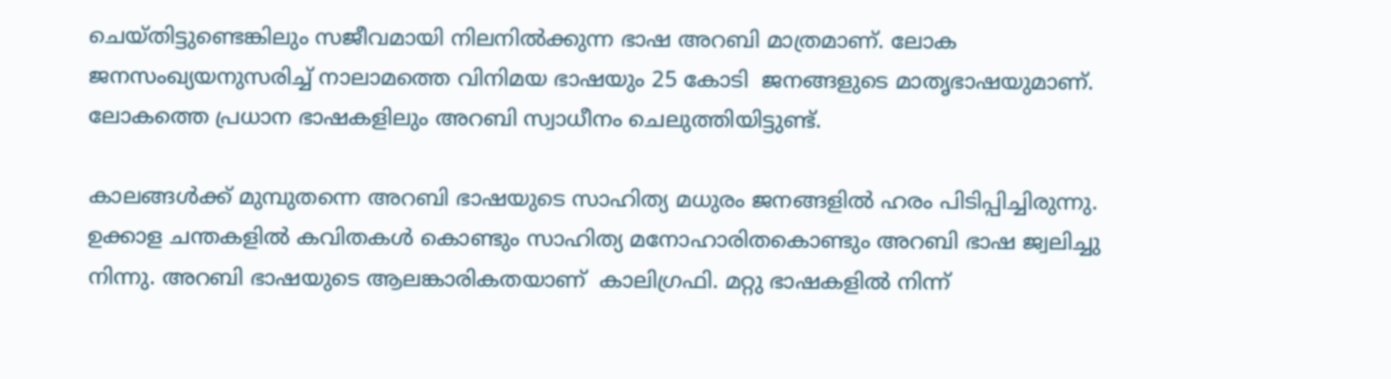ചെയ്തിട്ടുണ്ടെങ്കിലും സജീവമായി നിലനിൽക്കുന്ന ഭാഷ അറബി മാത്രമാണ്. ലോക ജനസംഖ്യയനുസരിച്ച് നാലാമത്തെ വിനിമയ ഭാഷയും 25 കോടി  ജനങ്ങളുടെ മാതൃഭാഷയുമാണ്. ലോകത്തെ പ്രധാന ഭാഷകളിലും അറബി സ്വാധീനം ചെലുത്തിയിട്ടുണ്ട്.

കാലങ്ങൾക്ക് മുമ്പുതന്നെ അറബി ഭാഷയുടെ സാഹിത്യ മധുരം ജനങ്ങളിൽ ഹരം പിടിപ്പിച്ചിരുന്നു. ഉക്കാള ചന്തകളിൽ കവിതകൾ കൊണ്ടും സാഹിത്യ മനോഹാരിതകൊണ്ടും അറബി ഭാഷ ജ്വലിച്ചു നിന്നു. അറബി ഭാഷയുടെ ആലങ്കാരികതയാണ്  കാലിഗ്രഫി. മറ്റു ഭാഷകളിൽ നിന്ന്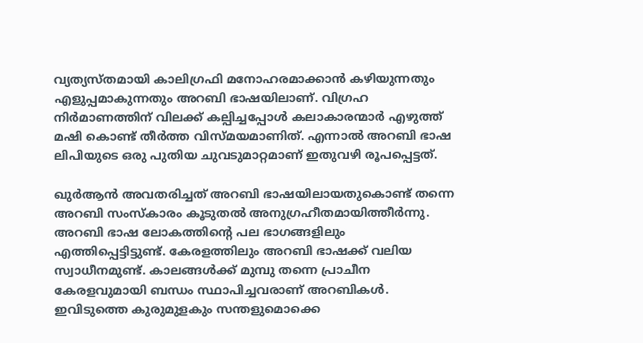വ്യത്യസ്തമായി കാലിഗ്രഫി മനോഹരമാക്കാൻ കഴിയുന്നതും എളുപ്പമാകുന്നതും അറബി ഭാഷയിലാണ്. വിഗ്രഹ നിർമാണത്തിന് വിലക്ക് കല്പിച്ചപ്പോൾ കലാകാരന്മാർ എഴുത്ത് മഷി കൊണ്ട് തീർത്ത വിസ്മയമാണിത്. എന്നാൽ അറബി ഭാഷ ലിപിയുടെ ഒരു പുതിയ ചുവടുമാറ്റമാണ് ഇതുവഴി രൂപപ്പെട്ടത്.

ഖുർആൻ അവതരിച്ചത് അറബി ഭാഷയിലായതുകൊണ്ട് തന്നെ അറബി സംസ്കാരം കൂടുതൽ അനുഗ്രഹീതമായിത്തീർന്നു. അറബി ഭാഷ ലോകത്തിന്റെ പല ഭാഗങ്ങളിലും എത്തിപ്പെട്ടിട്ടുണ്ട്. കേരളത്തിലും അറബി ഭാഷക്ക് വലിയ സ്വാധീനമുണ്ട്. കാലങ്ങൾക്ക് മുമ്പു തന്നെ പ്രാചീന കേരളവുമായി ബന്ധം സ്ഥാപിച്ചവരാണ് അറബികൾ. ഇവിടുത്തെ കുരുമുളകും സന്തളുമൊക്കെ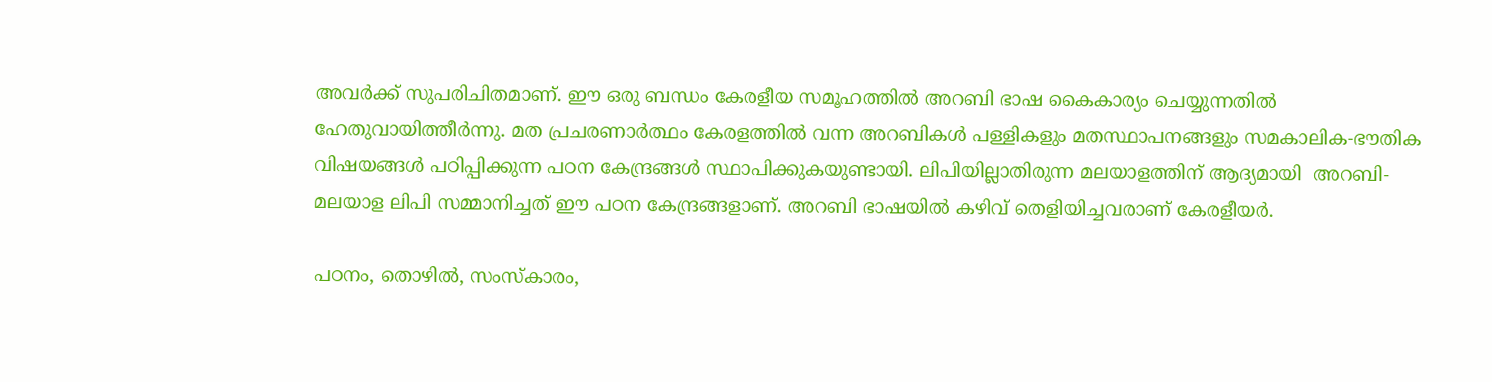അവർക്ക് സുപരിചിതമാണ്. ഈ ഒരു ബന്ധം കേരളീയ സമൂഹത്തിൽ അറബി ഭാഷ കൈകാര്യം ചെയ്യുന്നതിൽ ഹേതുവായിത്തീർന്നു. മത പ്രചരണാർത്ഥം കേരളത്തിൽ വന്ന അറബികൾ പള്ളികളും മതസ്ഥാപനങ്ങളും സമകാലിക-ഭൗതിക വിഷയങ്ങൾ പഠിപ്പിക്കുന്ന പഠന കേന്ദ്രങ്ങൾ സ്ഥാപിക്കുകയുണ്ടായി. ലിപിയില്ലാതിരുന്ന മലയാളത്തിന് ആദ്യമായി  അറബി-മലയാള ലിപി സമ്മാനിച്ചത് ഈ പഠന കേന്ദ്രങ്ങളാണ്. അറബി ഭാഷയിൽ കഴിവ് തെളിയിച്ചവരാണ് കേരളീയർ.

പഠനം, തൊഴിൽ, സംസ്കാരം,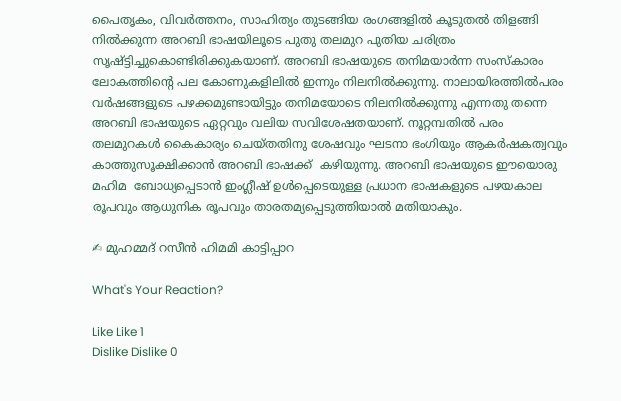പൈതൃകം, വിവർത്തനം, സാഹിത്യം തുടങ്ങിയ രംഗങ്ങളിൽ കൂടുതൽ തിളങ്ങി നിൽക്കുന്ന അറബി ഭാഷയിലൂടെ പുതു തലമുറ പുതിയ ചരിത്രം സൃഷ്ട്ടിച്ചുകൊണ്ടിരിക്കുകയാണ്. അറബി ഭാഷയുടെ തനിമയാർന്ന സംസ്കാരം ലോകത്തിന്റെ പല കോണുകളിലിൽ ഇന്നും നിലനിൽക്കുന്നു. നാലായിരത്തില്‍പരം വര്‍ഷങ്ങളുടെ പഴക്കമുണ്ടായിട്ടും തനിമയോടെ നിലനില്‍ക്കുന്നു എന്നതു തന്നെ അറബി ഭാഷയുടെ ഏറ്റവും വലിയ സവിശേഷതയാണ്. നൂറ്റമ്പതില്‍ പരം തലമുറകൾ കൈകാര്യം ചെയ്തതിനു ശേഷവും ഘടനാ ഭംഗിയും ആകര്‍ഷകത്വവും കാത്തുസൂക്ഷിക്കാന്‍ അറബി ഭാഷക്ക്  കഴിയുന്നു. അറബി ഭാഷയുടെ ഈയൊരു മഹിമ  ബോധ്യപ്പെടാന്‍ ഇംഗ്ലീഷ് ഉള്‍പ്പെടെയുള്ള പ്രധാന ഭാഷകളുടെ പഴയകാല രൂപവും ആധുനിക രൂപവും താരതമ്യപ്പെടുത്തിയാല്‍ മതിയാകും.

✍ മുഹമ്മദ് റസീൻ ഹിമമി കാട്ടിപ്പാറ

What's Your Reaction?

Like Like 1
Dislike Dislike 0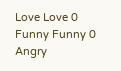Love Love 0
Funny Funny 0
Angry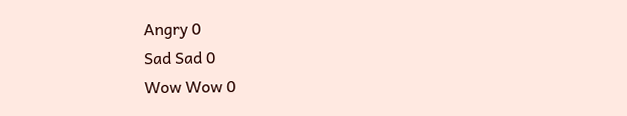Angry 0
Sad Sad 0
Wow Wow 0